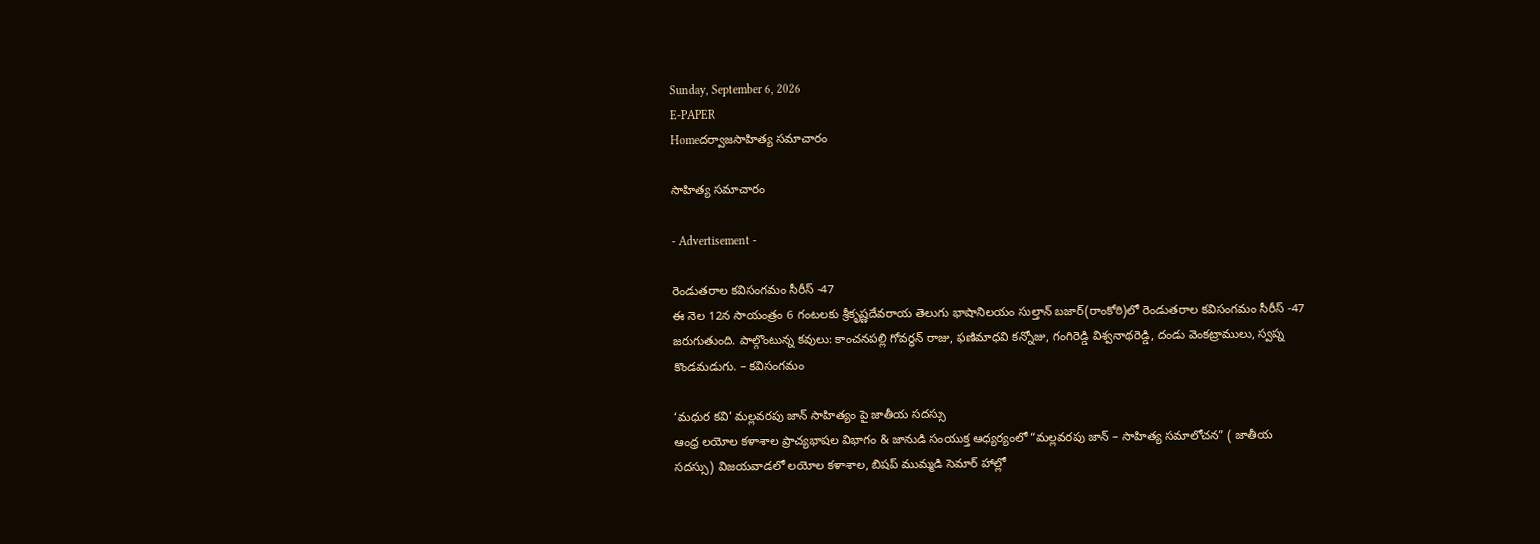Sunday, September 6, 2026
E-PAPER
Homeదర్వాజసాహిత్య సమాచారం

సాహిత్య సమాచారం

- Advertisement -

రెండుతరాల కవిసంగమం సీరీస్ -47
ఈ నెల 12న సాయంత్రం 6 గంటలకు శ్రీకృష్ణదేవరాయ తెలుగు భాషానిలయం సుల్తాన్ బజార్(రాంకోఠి)లో రెండుతరాల కవిసంగమం సీరీస్ -47 జరుగుతుంది. పాల్గొంటున్న కవులు: కాంచనపల్లి గోవర్ధన్ రాజు, ఫణిమాధవి కన్నోజు, గంగిరెడ్డి విశ్వనాథరెడ్డి, దండు వెంకట్రాములు, స్వప్న కొండమడుగు. – కవిసంగమం

‘మధుర కవి’ మల్లవరపు జాన్ సాహిత్యం పై జాతీయ సదస్సు
ఆంధ్ర లయోల కళాశాల ప్రాచ్యభాషల విభాగం & జానుడి సంయుక్త ఆధ్యర్యంలో “మల్లవరపు జాన్ – సాహిత్య సమాలోచన” ( జాతీయ సదస్సు) విజయవాడలో లయోల కళాశాల, బిషప్ ముమ్మడి సెమార్ హాల్లో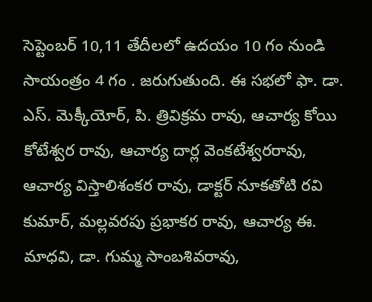సెప్టెంబర్ 10,11 తేదీలలో ఉదయం 10 గం నుండి సాయంత్రం 4 గం . జరుగుతుంది. ఈ సభలో ఫా. డా. ఎస్. మెక్కీయోర్, పి. త్రివిక్రమ రావు, ఆచార్య కోయి కోటేశ్వర రావు, ఆచార్య దార్ల వెంకటేశ్వరరావు, ఆచార్య విస్తాలిశంకర రావు, డాక్టర్ నూకతోటి రవి కుమార్, మల్లవరపు ప్రభాకర రావు, ఆచార్య ఈ. మాధవి, డా. గుమ్మ సాంబశివరావు,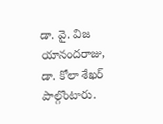డా. వై. విజ యానందరాజు, డా. కోలా శేఖర్ పాల్గొంటారు.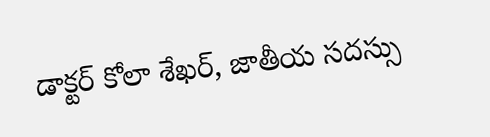డాక్టర్ కోలా శేఖర్, జాతీయ సదస్సు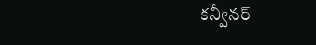కన్వీనర్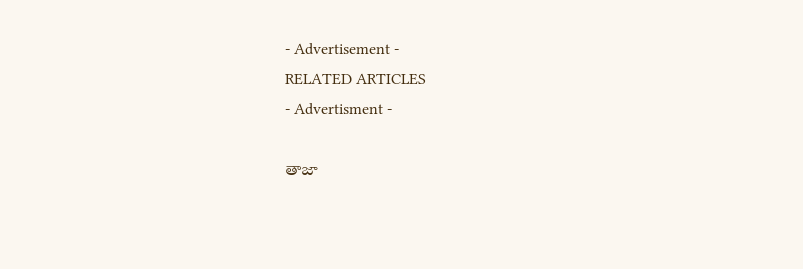- Advertisement -
RELATED ARTICLES
- Advertisment -

తాజా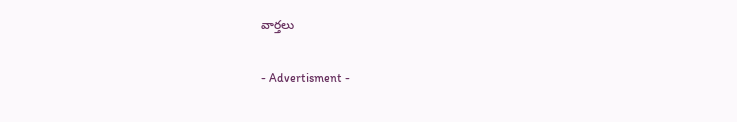వార్తలు

- Advertisment -